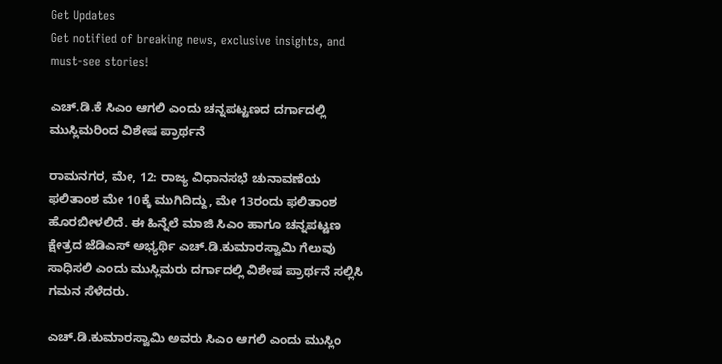Get Updates
Get notified of breaking news, exclusive insights, and must-see stories!

ಎಚ್‌.ಡಿ.ಕೆ ಸಿಎಂ ಆಗಲಿ ಎಂದು ಚನ್ನಪಟ್ಟಣದ ದರ್ಗಾದಲ್ಲಿ ಮುಸ್ಲಿಮರಿಂದ ವಿಶೇಷ ಪ್ರಾರ್ಥನೆ

ರಾಮನಗರ, ಮೇ, 12: ರಾಜ್ಯ ವಿಧಾನಸಭೆ ಚುನಾವಣೆಯ ಫಲಿತಾಂಶ ಮೇ 10ಕ್ಕೆ ಮುಗಿದಿದ್ದು, ಮೇ 13ರಂದು ಫಲಿತಾಂಶ ಹೊರಬೀಳಲಿದೆ. ಈ ಹಿನ್ನೆಲೆ ಮಾಜಿ ಸಿಎಂ ಹಾಗೂ ಚನ್ನಪಟ್ಟಣ ಕ್ಷೇತ್ರದ ಜೆಡಿಎಸ್ ಅಭ್ಯರ್ಥಿ ಎಚ್.ಡಿ.ಕುಮಾರಸ್ವಾಮಿ ಗೆಲುವು ಸಾಧಿಸಲಿ ಎಂದು ಮುಸ್ಲಿಮರು ದರ್ಗಾದಲ್ಲಿ ವಿಶೇಷ ಪ್ರಾರ್ಥನೆ ಸಲ್ಲಿಸಿ ಗಮನ ಸೆಳೆದರು.

ಎಚ್‌.ಡಿ.ಕುಮಾರಸ್ವಾಮಿ ಅವರು ಸಿಎಂ ಆಗಲಿ ಎಂದು ಮುಸ್ಲಿಂ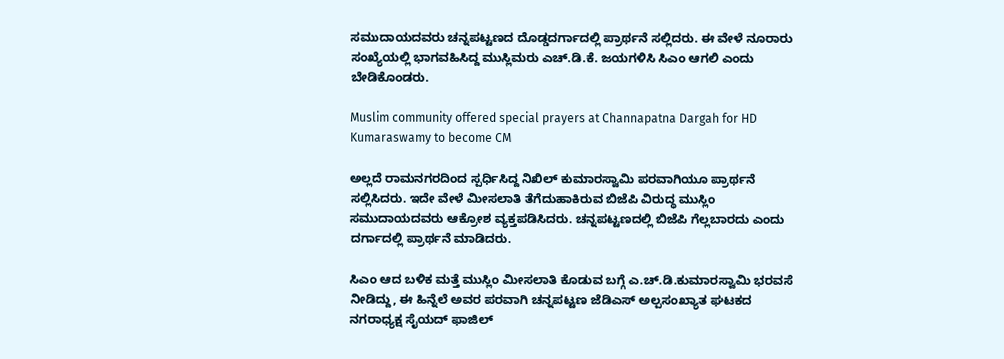ಸಮುದಾಯದವರು ಚನ್ನಪಟ್ಟಣದ ದೊಡ್ಡದರ್ಗಾದಲ್ಲಿ ಪ್ರಾರ್ಥನೆ ಸಲ್ಲಿದರು. ಈ ವೇಳೆ ನೂರಾರು ಸಂಖ್ಯೆಯಲ್ಲಿ ಭಾಗವಹಿಸಿದ್ದ ಮುಸ್ಲಿಮರು ಎಚ್‌.ಡಿ.ಕೆ. ಜಯಗಳಿಸಿ ಸಿಎಂ ಆಗಲಿ ಎಂದು ಬೇಡಿಕೊಂಡರು.

Muslim community offered special prayers at Channapatna Dargah for HD Kumaraswamy to become CM

ಅಲ್ಲದೆ ರಾಮನಗರದಿಂದ ಸ್ಪರ್ಧಿಸಿದ್ದ ನಿಖಿಲ್ ಕುಮಾರಸ್ವಾಮಿ ಪರವಾಗಿಯೂ ಪ್ರಾರ್ಥನೆ ಸಲ್ಲಿಸಿದರು. ಇದೇ ವೇಳೆ ಮೀಸಲಾತಿ ತೆಗೆದುಹಾಕಿರುವ ಬಿಜೆಪಿ ವಿರುದ್ಧ ಮುಸ್ಲಿಂ ಸಮುದಾಯದವರು ಆಕ್ರೋಶ ವ್ಯಕ್ತಪಡಿಸಿದರು. ಚನ್ನಪಟ್ಟಣದಲ್ಲಿ ಬಿಜೆಪಿ ಗೆಲ್ಲಬಾರದು ಎಂದು ದರ್ಗಾದಲ್ಲಿ ಪ್ರಾರ್ಥನೆ ಮಾಡಿದರು.

ಸಿಎಂ ಆದ ಬಳಿಕ ಮತ್ತೆ ಮುಸ್ಲಿಂ ಮೀಸಲಾತಿ ಕೊಡುವ ಬಗ್ಗೆ ಎ.ಚ್‌.ಡಿ.ಕುಮಾರಸ್ವಾಮಿ ಭರವಸೆ ನೀಡಿದ್ದು, ಈ ಹಿನ್ನೆಲೆ ಅವರ ಪರವಾಗಿ ಚನ್ನಪಟ್ಟಣ ಜೆಡಿಎಸ್ ಅಲ್ಪಸಂಖ್ಯಾತ ಘಟಕದ ನಗರಾಧ್ಯಕ್ಷ ಸೈಯದ್ ಫಾಜಿಲ್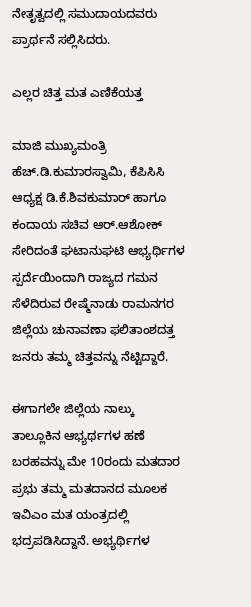ನೇತೃತ್ವದಲ್ಲಿ ಸಮುದಾಯದವರು ಪ್ರಾರ್ಥನೆ ಸಲ್ಲಿಸಿದರು.

ಎಲ್ಲರ ಚಿತ್ತ ಮತ ಎಣಿಕೆಯತ್ತ

ಮಾಜಿ ಮುಖ್ಯಮಂತ್ರಿ ಹೆಚ್.ಡಿ.ಕುಮಾರಸ್ವಾಮಿ, ಕೆಪಿಸಿಸಿ ಆಧ್ಯಕ್ಷ ಡಿ.ಕೆ.ಶಿವಕುಮಾರ್ ಹಾಗೂ ಕಂದಾಯ ಸಚಿವ ಆರ್.ಆಶೋಕ್ ಸೇರಿದಂತೆ ಘಟಾನುಘಟಿ ಆಭ್ಯರ್ಥಿಗಳ ಸ್ಪರ್ದೆಯಿಂದಾಗಿ ರಾಜ್ಯದ ಗಮನ ಸೆಳೆದಿರುವ ರೇಷ್ಮೆನಾಡು ರಾಮನಗರ ಜಿಲ್ಲೆಯ ಚುನಾವಣಾ ಫಲಿತಾಂಶದತ್ತ ಜನರು ತಮ್ಮ ಚಿತ್ತವನ್ನು ನೆಟ್ಟಿದ್ದಾರೆ.

ಈಗಾಗಲೇ ಜಿಲ್ಲೆಯ ನಾಲ್ಕು ತಾಲ್ಲೂಕಿನ ಆಭ್ಯರ್ಥಗಳ ಹಣೆ ಬರಹವನ್ನು ಮೇ 10ರಂದು ಮತದಾರ ಪ್ರಭು ತಮ್ಮ ಮತದಾನದ ಮೂಲಕ ಇವಿಎಂ ಮತ ಯಂತ್ರದಲ್ಲಿ ಭದ್ರಪಡಿಸಿದ್ದಾನೆ. ಅಭ್ಯರ್ಥಿಗಳ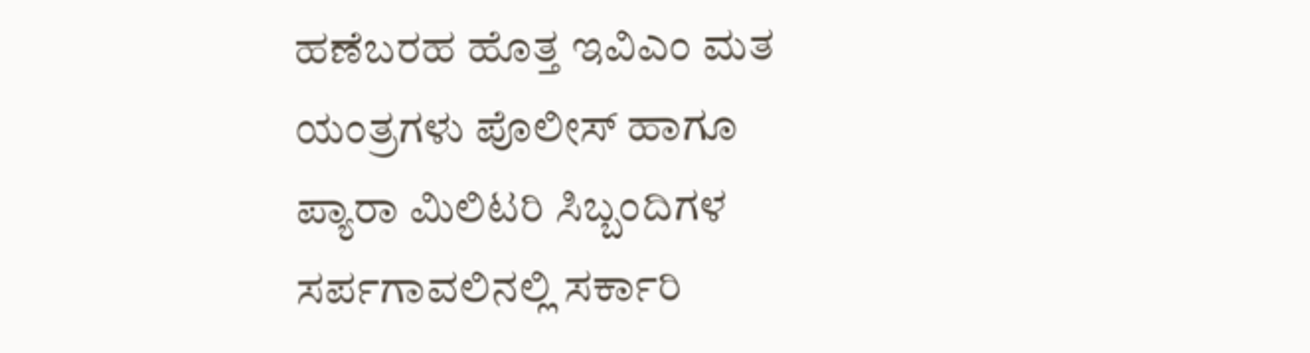ಹಣೆಬರಹ ಹೊತ್ತ ಇವಿಎಂ ಮತ ಯಂತ್ರಗಳು ಪೊಲೀಸ್ ಹಾಗೂ ಪ್ಯಾರಾ ಮಿಲಿಟರಿ ಸಿಬ್ಬಂದಿಗಳ ಸರ್ಪಗಾವಲಿನಲ್ಲಿ ಸರ್ಕಾರಿ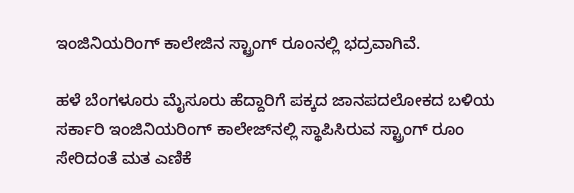ಇಂಜಿನಿಯರಿಂಗ್ ಕಾಲೇಜಿನ ಸ್ಟ್ರಾಂಗ್ ರೂಂನಲ್ಲಿ ಭದ್ರವಾಗಿವೆ.

ಹಳೆ ಬೆಂಗಳೂರು ಮೈಸೂರು ಹೆದ್ದಾರಿಗೆ ಪಕ್ಕದ ಜಾನಪದಲೋಕದ ಬಳಿಯ ಸರ್ಕಾರಿ ಇಂಜಿನಿಯರಿಂಗ್ ಕಾಲೇಜ್‌ನಲ್ಲಿ ಸ್ಥಾಪಿಸಿರುವ ಸ್ಟ್ರಾಂಗ್ ರೂಂ ಸೇರಿದಂತೆ ಮತ ಎಣಿಕೆ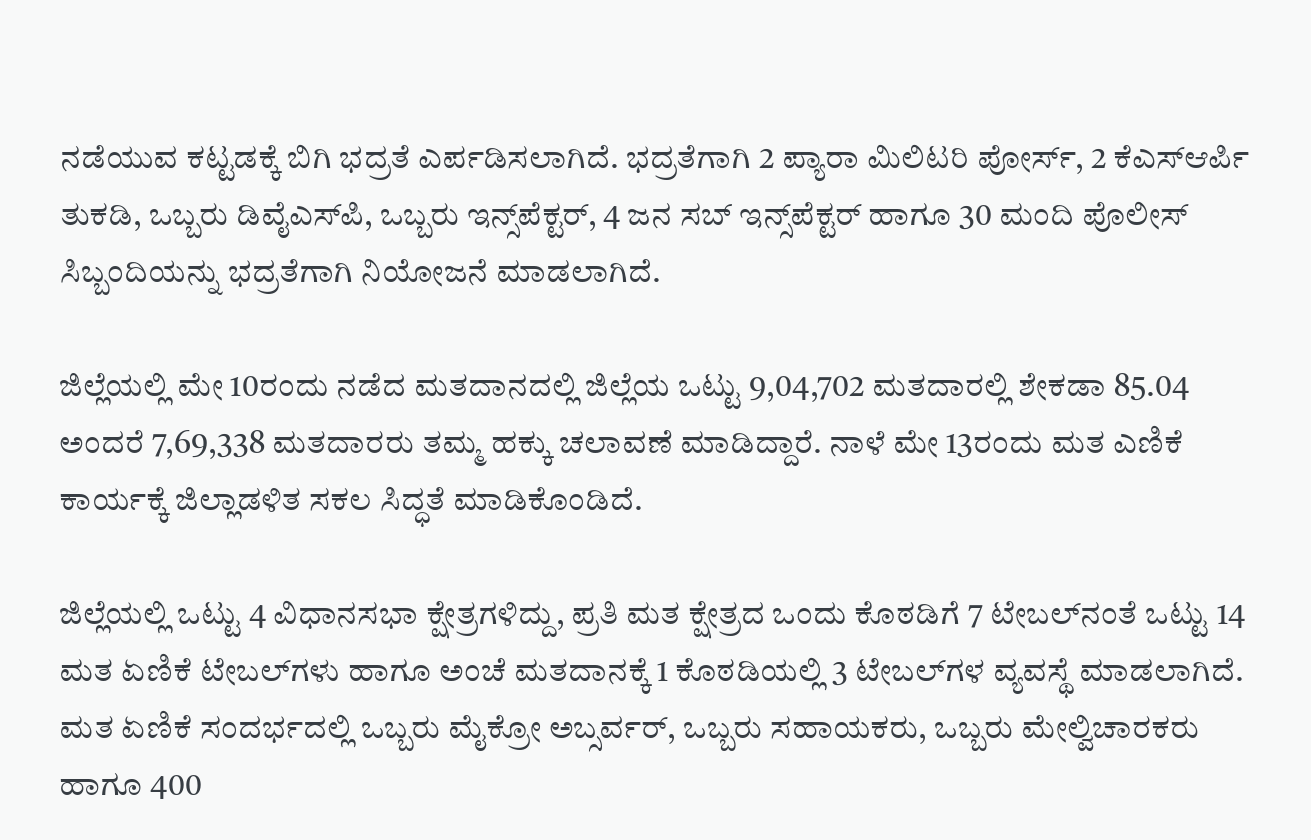ನಡೆಯುವ ಕಟ್ಟಡಕ್ಕೆ ಬಿಗಿ ಭದ್ರತೆ ಎರ್ಪಡಿಸಲಾಗಿದೆ. ಭದ್ರತೆಗಾಗಿ 2 ಪ್ಯಾರಾ ಮಿಲಿಟರಿ ಪೋರ್ಸ್, 2 ಕೆಎಸ್ಆರ್ಪಿ ತುಕಡಿ, ಒಬ್ಬರು ಡಿವೈಎಸ್‌ಪಿ, ಒಬ್ಬರು ಇನ್ಸ್‌ಪೆಕ್ಟರ್, 4 ಜನ ಸಬ್ ಇನ್ಸ್‌ಪೆಕ್ಟರ್ ಹಾಗೂ 30 ಮಂದಿ‌‌ ಪೊಲೀಸ್ ಸಿಬ್ಬಂದಿಯನ್ನು ಭದ್ರತೆಗಾಗಿ‌ ನಿಯೋಜನೆ ಮಾಡಲಾಗಿದೆ.

ಜಿಲ್ಲೆಯಲ್ಲಿ ಮೇ 10ರಂದು ನಡೆದ ಮತದಾನದಲ್ಲಿ ಜಿಲ್ಲೆಯ ಒಟ್ಟು 9,04,702 ಮತದಾರಲ್ಲಿ ಶೇಕಡಾ 85.04 ಅಂದರೆ 7,69,338 ಮತದಾರರು ತಮ್ಮ ಹಕ್ಕು ಚಲಾವಣೆ ಮಾಡಿದ್ದಾರೆ. ನಾಳೆ ಮೇ 13ರಂದು ಮತ ಎಣಿಕೆ ಕಾರ್ಯಕ್ಕೆ ಜಿಲ್ಲಾಡಳಿತ ಸಕಲ‌ ಸಿದ್ಧತೆ ಮಾಡಿಕೊಂಡಿದೆ.

ಜಿಲ್ಲೆಯಲ್ಲಿ ಒಟ್ಟು 4 ವಿಧಾನಸಭಾ ಕ್ಷೇತ್ರಗಳಿದ್ದು, ಪ್ರತಿ ಮತ ಕ್ಷೇತ್ರದ ಒಂದು ಕೊಠಡಿಗೆ 7 ಟೇಬಲ್‍ನಂತೆ ಒಟ್ಟು 14 ಮತ ಏಣಿಕೆ ಟೇಬಲ್‍ಗಳು ಹಾಗೂ ಅಂಚೆ ಮತದಾನಕ್ಕೆ 1 ಕೊಠಡಿಯಲ್ಲಿ 3 ಟೇಬಲ್‍ಗಳ ವ್ಯವಸ್ಥೆ ಮಾಡಲಾಗಿದೆ.  ಮತ ಏಣಿಕೆ ಸಂದರ್ಭದಲ್ಲಿ ಒಬ್ಬರು ಮೈಕ್ರೋ ಅಬ್ಸರ್ವರ್, ಒಬ್ಬರು ಸಹಾಯಕರು, ಒಬ್ಬರು ಮೇಲ್ವಿಚಾರಕರು ಹಾಗೂ 400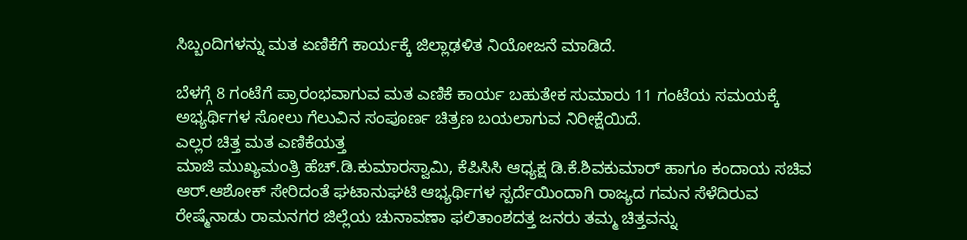ಸಿಬ್ಬಂದಿಗಳನ್ನು ಮತ ಏಣಿಕೆಗೆ ಕಾರ್ಯಕ್ಕೆ ಜಿಲ್ಲಾಢಳಿತ ನಿಯೋಜನೆ ಮಾಡಿದೆ.

ಬೆಳಗ್ಗೆ 8 ಗಂಟೆಗೆ ಪ್ರಾರಂಭವಾಗುವ ಮತ ಎಣಿಕೆ ಕಾರ್ಯ ಬಹುತೇಕ ಸುಮಾರು 11 ಗಂಟೆಯ ಸಮಯಕ್ಕೆ ಅಭ್ಯರ್ಥಿಗಳ ಸೋಲು ಗೆಲುವಿನ ಸಂಪೂರ್ಣ ಚಿತ್ರಣ ಬಯಲಾಗುವ ನಿರೀಕ್ಷೆಯಿದೆ.
ಎಲ್ಲರ ಚಿತ್ತ ಮತ ಎಣಿಕೆಯತ್ತ
ಮಾಜಿ ಮುಖ್ಯಮಂತ್ರಿ ಹೆಚ್.ಡಿ.ಕುಮಾರಸ್ವಾಮಿ, ಕೆಪಿಸಿಸಿ ಆಧ್ಯಕ್ಷ ಡಿ.ಕೆ.ಶಿವಕುಮಾರ್ ಹಾಗೂ ಕಂದಾಯ ಸಚಿವ ಆರ್.ಆಶೋಕ್ ಸೇರಿದಂತೆ ಘಟಾನುಘಟಿ ಆಭ್ಯರ್ಥಿಗಳ ಸ್ಪರ್ದೆಯಿಂದಾಗಿ ರಾಜ್ಯದ ಗಮನ ಸೆಳೆದಿರುವ ರೇಷ್ಮೆನಾಡು ರಾಮನಗರ ಜಿಲ್ಲೆಯ ಚುನಾವಣಾ ಫಲಿತಾಂಶದತ್ತ ಜನರು ತಮ್ಮ ಚಿತ್ತವನ್ನು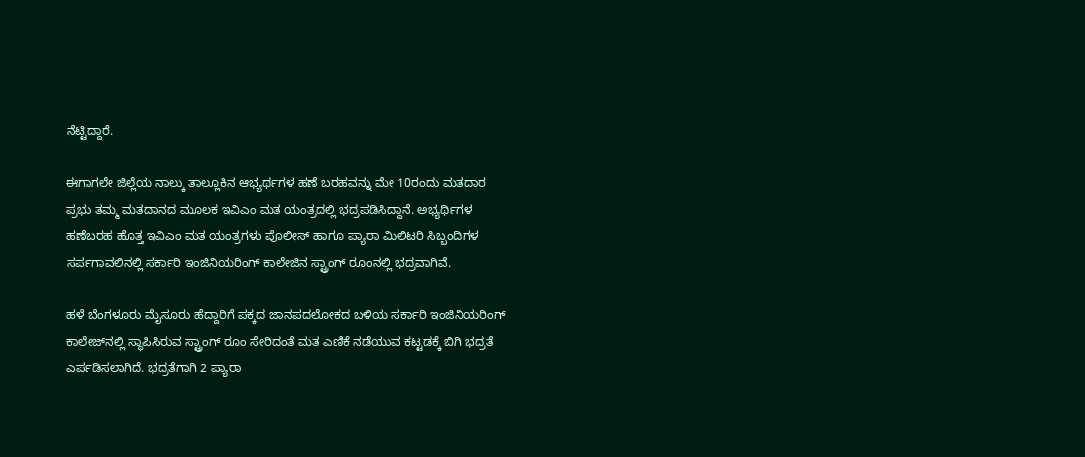ನೆಟ್ಟಿದ್ದಾರೆ.

ಈಗಾಗಲೇ ಜಿಲ್ಲೆಯ ನಾಲ್ಕು ತಾಲ್ಲೂಕಿನ ಆಭ್ಯರ್ಥಗಳ ಹಣೆ ಬರಹವನ್ನು ಮೇ 10ರಂದು ಮತದಾರ ಪ್ರಭು ತಮ್ಮ ಮತದಾನದ ಮೂಲಕ ಇವಿಎಂ ಮತ ಯಂತ್ರದಲ್ಲಿ ಭದ್ರಪಡಿಸಿದ್ದಾನೆ. ಅಭ್ಯರ್ಥಿಗಳ ಹಣೆಬರಹ ಹೊತ್ತ ಇವಿಎಂ ಮತ ಯಂತ್ರಗಳು ಪೊಲೀಸ್ ಹಾಗೂ ಪ್ಯಾರಾ ಮಿಲಿಟರಿ ಸಿಬ್ಬಂದಿಗಳ ಸರ್ಪಗಾವಲಿನಲ್ಲಿ ಸರ್ಕಾರಿ ಇಂಜಿನಿಯರಿಂಗ್ ಕಾಲೇಜಿನ ಸ್ಟ್ರಾಂಗ್ ರೂಂನಲ್ಲಿ ಭದ್ರವಾಗಿವೆ.

ಹಳೆ ಬೆಂಗಳೂರು ಮೈಸೂರು ಹೆದ್ದಾರಿಗೆ ಪಕ್ಕದ ಜಾನಪದಲೋಕದ ಬಳಿಯ ಸರ್ಕಾರಿ ಇಂಜಿನಿಯರಿಂಗ್ ಕಾಲೇಜ್‌ನಲ್ಲಿ ಸ್ಥಾಪಿಸಿರುವ ಸ್ಟ್ರಾಂಗ್ ರೂಂ ಸೇರಿದಂತೆ ಮತ ಎಣಿಕೆ ನಡೆಯುವ ಕಟ್ಟಡಕ್ಕೆ ಬಿಗಿ ಭದ್ರತೆ ಎರ್ಪಡಿಸಲಾಗಿದೆ. ಭದ್ರತೆಗಾಗಿ 2 ಪ್ಯಾರಾ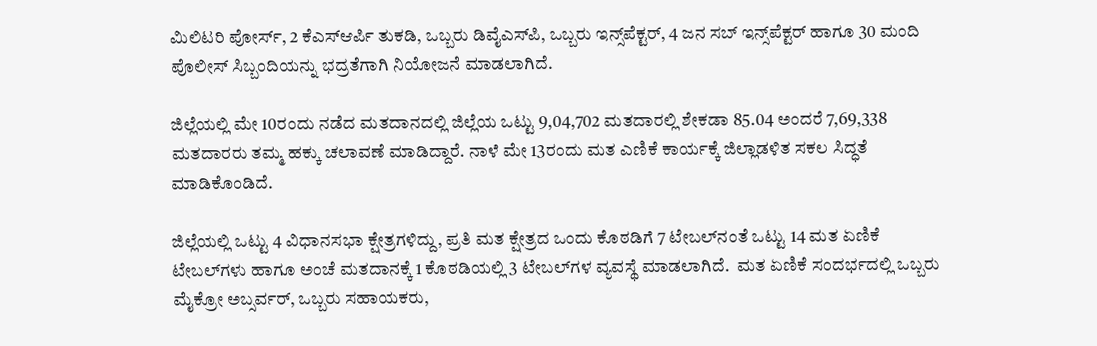ಮಿಲಿಟರಿ ಪೋರ್ಸ್, 2 ಕೆಎಸ್ಆರ್ಪಿ ತುಕಡಿ, ಒಬ್ಬರು ಡಿವೈಎಸ್‌ಪಿ, ಒಬ್ಬರು ಇನ್ಸ್‌ಪೆಕ್ಟರ್, 4 ಜನ ಸಬ್ ಇನ್ಸ್‌ಪೆಕ್ಟರ್ ಹಾಗೂ 30 ಮಂದಿ‌‌ ಪೊಲೀಸ್ ಸಿಬ್ಬಂದಿಯನ್ನು ಭದ್ರತೆಗಾಗಿ‌ ನಿಯೋಜನೆ ಮಾಡಲಾಗಿದೆ.

ಜಿಲ್ಲೆಯಲ್ಲಿ ಮೇ 10ರಂದು ನಡೆದ ಮತದಾನದಲ್ಲಿ ಜಿಲ್ಲೆಯ ಒಟ್ಟು 9,04,702 ಮತದಾರಲ್ಲಿ ಶೇಕಡಾ 85.04 ಅಂದರೆ 7,69,338 ಮತದಾರರು ತಮ್ಮ ಹಕ್ಕು ಚಲಾವಣೆ ಮಾಡಿದ್ದಾರೆ. ನಾಳೆ ಮೇ 13ರಂದು ಮತ ಎಣಿಕೆ ಕಾರ್ಯಕ್ಕೆ ಜಿಲ್ಲಾಡಳಿತ ಸಕಲ‌ ಸಿದ್ಧತೆ ಮಾಡಿಕೊಂಡಿದೆ.

ಜಿಲ್ಲೆಯಲ್ಲಿ ಒಟ್ಟು 4 ವಿಧಾನಸಭಾ ಕ್ಷೇತ್ರಗಳಿದ್ದು, ಪ್ರತಿ ಮತ ಕ್ಷೇತ್ರದ ಒಂದು ಕೊಠಡಿಗೆ 7 ಟೇಬಲ್‍ನಂತೆ ಒಟ್ಟು 14 ಮತ ಏಣಿಕೆ ಟೇಬಲ್‍ಗಳು ಹಾಗೂ ಅಂಚೆ ಮತದಾನಕ್ಕೆ 1 ಕೊಠಡಿಯಲ್ಲಿ 3 ಟೇಬಲ್‍ಗಳ ವ್ಯವಸ್ಥೆ ಮಾಡಲಾಗಿದೆ.  ಮತ ಏಣಿಕೆ ಸಂದರ್ಭದಲ್ಲಿ ಒಬ್ಬರು ಮೈಕ್ರೋ ಅಬ್ಸರ್ವರ್, ಒಬ್ಬರು ಸಹಾಯಕರು,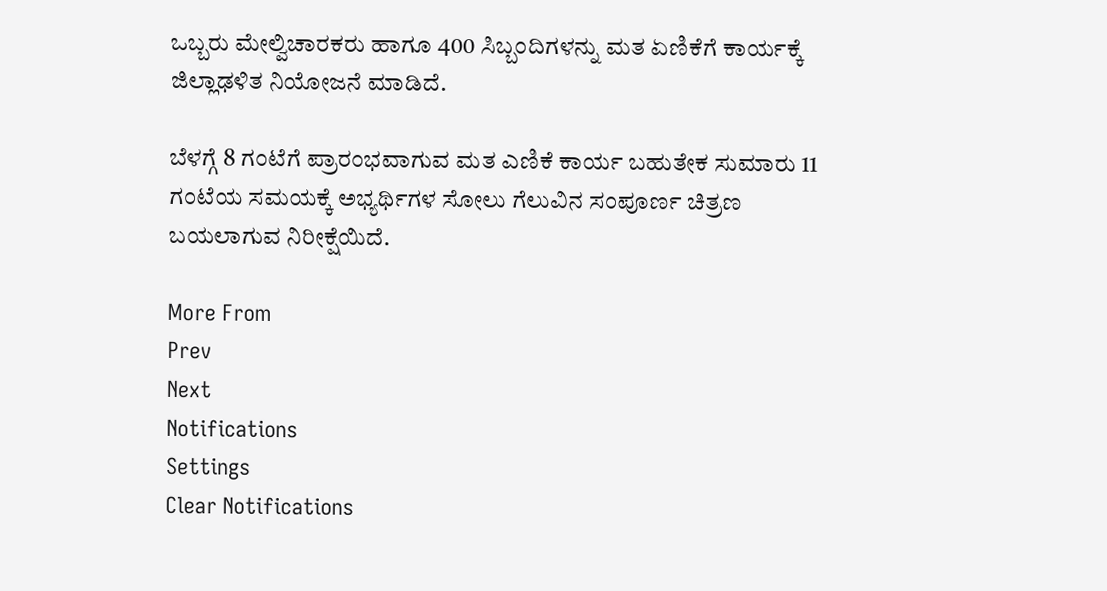ಒಬ್ಬರು ಮೇಲ್ವಿಚಾರಕರು ಹಾಗೂ 400 ಸಿಬ್ಬಂದಿಗಳನ್ನು ಮತ ಏಣಿಕೆಗೆ ಕಾರ್ಯಕ್ಕೆ ಜಿಲ್ಲಾಢಳಿತ ನಿಯೋಜನೆ ಮಾಡಿದೆ.

ಬೆಳಗ್ಗೆ 8 ಗಂಟೆಗೆ ಪ್ರಾರಂಭವಾಗುವ ಮತ ಎಣಿಕೆ ಕಾರ್ಯ ಬಹುತೇಕ ಸುಮಾರು 11 ಗಂಟೆಯ ಸಮಯಕ್ಕೆ ಅಭ್ಯರ್ಥಿಗಳ ಸೋಲು ಗೆಲುವಿನ ಸಂಪೂರ್ಣ ಚಿತ್ರಣ ಬಯಲಾಗುವ ನಿರೀಕ್ಷೆಯಿದೆ.

More From
Prev
Next
Notifications
Settings
Clear Notifications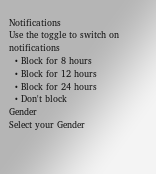Notifications
Use the toggle to switch on notifications
  • Block for 8 hours
  • Block for 12 hours
  • Block for 24 hours
  • Don't block
Gender
Select your Gender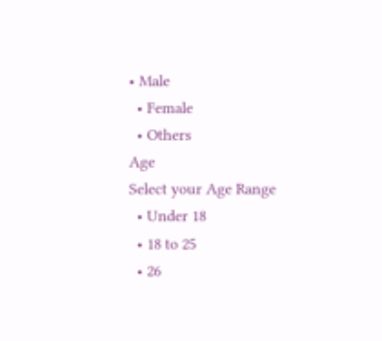• Male
  • Female
  • Others
Age
Select your Age Range
  • Under 18
  • 18 to 25
  • 26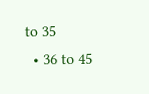to 35
  • 36 to 45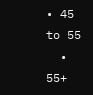• 45 to 55
  • 55+